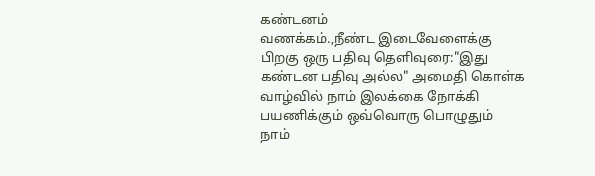கண்டனம்
வணக்கம்.,நீண்ட இடைவேளைக்கு பிறகு ஒரு பதிவு தெளிவுரை:"இது கண்டன பதிவு அல்ல" அமைதி கொள்க வாழ்வில் நாம் இலக்கை நோக்கி பயணிக்கும் ஒவ்வொரு பொழுதும் நாம்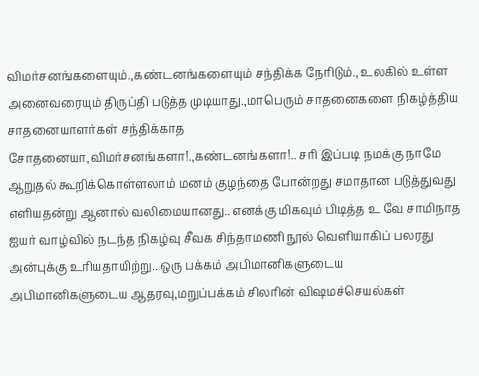விமர்சனங்களையும்.,கண்டனங்களையும் சந்திக்க நேரிடும்., உலகில் உள்ள அனைவரையும் திருப்தி படுத்த முடியாது.,மாபெரும் சாதனைகளை நிகழ்த்திய சாதனையாளர்கள் சந்திக்காத சோதனையா,விமர்சனங்களா!.,கண்டனங்களா!.. சரி இப்படி நமக்கு நாமே ஆறுதல் கூறிக்கொள்ளலாம் மனம் குழந்தை போன்றது சமாதான படுத்துவது எளியதன்று ஆனால் வலிமையானது.. எனக்கு மிகவும் பிடித்த உ வே சாமிநாத ஐயர் வாழ்வில் நடந்த நிகழ்வு சீவக சிந்தாமணி நூல் வெளியாகிப் பலரது அன்புக்கு உரியதாயிற்று.. ஒரு பக்கம் அபிமானிகளுடைய அபிமானிகளுடைய ஆதரவு,மறுப்பக்கம் சிலரின் விஷமச்செயல்கள்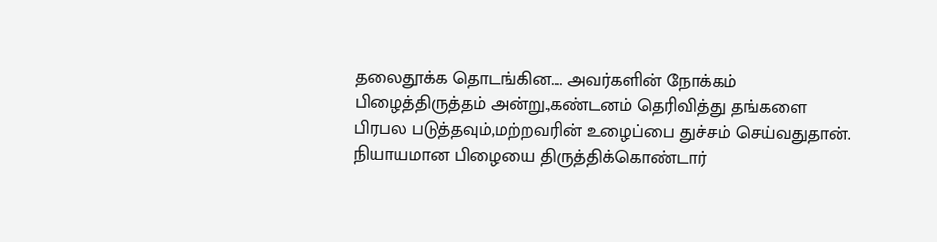தலைதூக்க தொடங்கின.... அவர்களின் நோக்கம் பிழைத்திருத்தம் அன்று.,கண்டனம் தெரிவித்து தங்களை பிரபல படுத்தவும்,மற்றவரின் உழைப்பை துச்சம் செய்வதுதான். நியாயமான பிழையை திருத்திக்கொண்டார்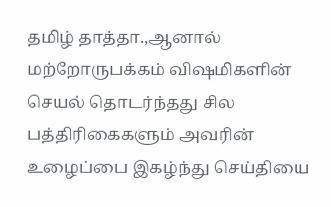தமிழ் தாத்தா.,ஆனால் மற்றோருபக்கம் விஷமிகளின் செயல் தொடர்ந்தது சில பத்திரிகைகளும் அவரின் உழைப்பை இகழ்ந்து செய்தியை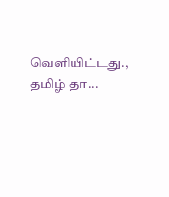வெளியிட்டது., தமிழ் தா...